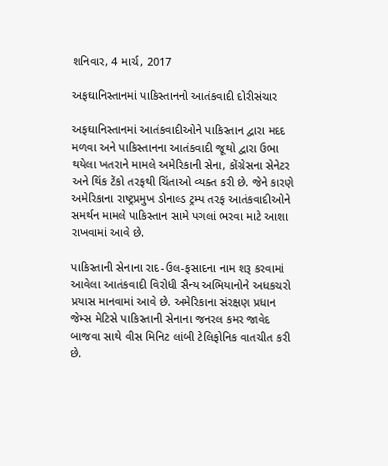શનિવાર, 4 માર્ચ, 2017

અફઘાનિસ્તાનમાં પાકિસ્તાનનો આતંકવાદી દોરીસંચાર

અફઘાનિસ્તાનમાં આતંકવાદીઓને પાકિસ્તાન દ્વારા મદદ મળવા અને પાકિસ્તાનના આતંકવાદી જૂથો દ્વારા ઉભા થયેલા ખતરાને મામલે અમેરિકાની સેના, કોંગ્રેસના સેનેટર અને થિંક ટેંકો તરફથી ચિંતાઓ વ્યક્ત કરી છે. જેને કારણે અમેરિકાના રાષ્ટ્રપ્રમુખ ડોનાલ્ડ ટ્રમ્પ તરફ આતંકવાદીઓને સમર્થન મામલે પાકિસ્તાન સામે પગલાં ભરવા માટે આશા રાખવામાં આવે છે.

પાકિસ્તાની સેનાના રાદ-ઉલ-ફસાદના નામ શરૂ કરવામાં આવેલા આતંકવાદી વિરોધી સૈન્ય અભિયાનોને અધકચરો પ્રયાસ માનવામાં આવે છે. અમેરિકાના સંરક્ષણ પ્રધાન જેમ્સ મેટિસે પાકિસ્તાની સેનાના જનરલ કમર જાવેદ બાજવા સાથે વીસ મિનિટ લાંબી ટેલિફોનિક વાતચીત કરી છે.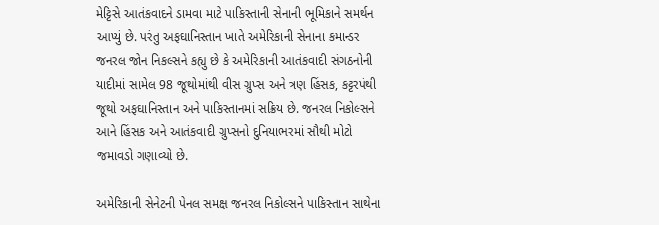મેટ્ટિસે આતંકવાદને ડામવા માટે પાકિસ્તાની સેનાની ભૂમિકાને સમર્થન આપ્યું છે. પરંતુ અફઘાનિસ્તાન ખાતે અમેરિકાની સેનાના કમાન્ડર જનરલ જોન નિકલ્સને કહ્યુ છે કે અમેરિકાની આતંકવાદી સંગઠનોની યાદીમાં સામેલ 98 જૂથોમાંથી વીસ ગ્રુપ્સ અને ત્રણ હિંસક, કટ્ટરપંથી જૂથો અફઘાનિસ્તાન અને પાકિસ્તાનમાં સક્રિય છે. જનરલ નિકોલ્સને આને હિંસક અને આતંકવાદી ગ્રુપ્સનો દુનિયાભરમાં સૌથી મોટો જમાવડો ગણાવ્યો છે.

અમેરિકાની સેનેટની પેનલ સમક્ષ જનરલ નિકોલ્સને પાકિસ્તાન સાથેના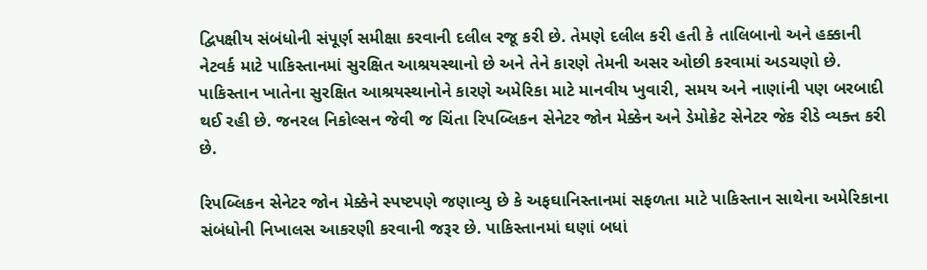દ્વિપક્ષીય સંબંધોની સંપૂર્ણ સમીક્ષા કરવાની દલીલ રજૂ કરી છે. તેમણે દલીલ કરી હતી કે તાલિબાનો અને હક્કાની નેટવર્ક માટે પાકિસ્તાનમાં સુરક્ષિત આશ્રયસ્થાનો છે અને તેને કારણે તેમની અસર ઓછી કરવામાં અડચણો છે. પાકિસ્તાન ખાતેના સુરક્ષિત આશ્રયસ્થાનોને કારણે અમેરિકા માટે માનવીય ખુવારી, સમય અને નાણાંની પણ બરબાદી થઈ રહી છે. જનરલ નિકોલ્સન જેવી જ ચિંતા રિપબ્લિકન સેનેટર જોન મેક્કેન અને ડેમોક્રેટ સેનેટર જેક રીડે વ્યક્ત કરી છે.

રિપબ્લિકન સેનેટર જોન મેક્કેને સ્પષ્ટપણે જણાવ્યુ છે કે અફઘાનિસ્તાનમાં સફળતા માટે પાકિસ્તાન સાથેના અમેરિકાના સંબંધોની નિખાલસ આકરણી કરવાની જરૂર છે. પાકિસ્તાનમાં ઘણાં બધાં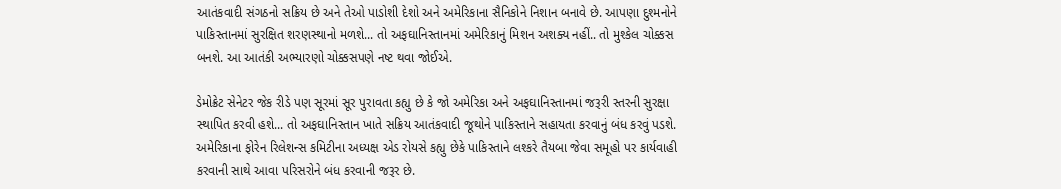આતંકવાદી સંગઠનો સક્રિય છે અને તેઓ પાડોશી દેશો અને અમેરિકાના સૈનિકોને નિશાન બનાવે છે. આપણા દુશ્મનોને પાકિસ્તાનમાં સુરક્ષિત શરણસ્થાનો મળશે... તો અફઘાનિસ્તાનમાં અમેરિકાનું મિશન અશક્ય નહીં.. તો મુશ્કેલ ચોક્કસ બનશે. આ આતંકી અભ્યારણો ચોક્કસપણે નષ્ટ થવા જોઈએ.

ડેમોક્રેટ સેનેટર જેક રીડે પણ સૂરમાં સૂર પુરાવતા કહ્યુ છે કે જો અમેરિકા અને અફઘાનિસ્તાનમાં જરૂરી સ્તરની સુરક્ષા સ્થાપિત કરવી હશે... તો અફઘાનિસ્તાન ખાતે સક્રિય આતંકવાદી જૂથોને પાકિસ્તાને સહાયતા કરવાનું બંધ કરવું પડશે.
અમેરિકાના ફોરેન રિલેશન્સ કમિટીના અધ્યક્ષ એડ રોયસે કહ્યુ છેકે પાકિસ્તાને લશ્કરે તૈયબા જેવા સમૂહો પર કાર્યવાહી કરવાની સાથે આવા પરિસરોને બંધ કરવાની જરૂર છે.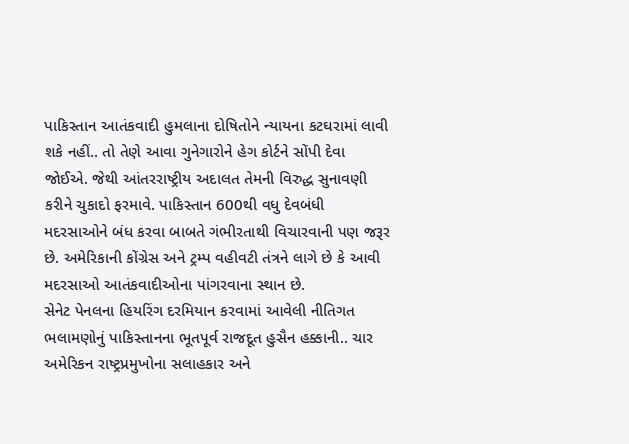પાકિસ્તાન આતંકવાદી હુમલાના દોષિતોને ન્યાયના કટઘરામાં લાવી શકે નહીં.. તો તેણે આવા ગુનેગારોને હેગ કોર્ટને સોંપી દેવા જોઈએ. જેથી આંતરરાષ્ટ્રીય અદાલત તેમની વિરુદ્ધ સુનાવણી કરીને ચુકાદો ફરમાવે. પાકિસ્તાન 600થી વધુ દેવબંધી મદરસાઓને બંધ કરવા બાબતે ગંભીરતાથી વિચારવાની પણ જરૂર છે. અમેરિકાની કોંગ્રેસ અને ટ્રમ્પ વહીવટી તંત્રને લાગે છે કે આવી મદરસાઓ આતંકવાદીઓના પાંગરવાના સ્થાન છે.
સેનેટ પેનલના હિયરિંગ દરમિયાન કરવામાં આવેલી નીતિગત ભલામણોનું પાકિસ્તાનના ભૂતપૂર્વ રાજદૂત હુસૈન હક્કાની.. ચાર અમેરિકન રાષ્ટ્રપ્રમુખોના સલાહકાર અને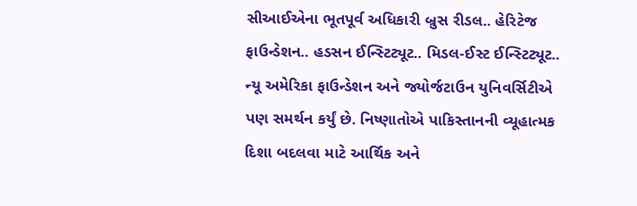સીઆઈએના ભૂતપૂર્વ અધિકારી બ્રુસ રીડલ.. હેરિટેજ ફાઉન્ડેશન.. હડસન ઈન્સ્ટિટ્યૂટ.. મિડલ-ઈસ્ટ ઈન્સ્ટિટ્યૂટ.. ન્યૂ અમેરિકા ફાઉન્ડેશન અને જ્યોર્જટાઉન યુનિવર્સિટીએ પણ સમર્થન કર્યું છે. નિષ્ણાતોએ પાકિસ્તાનની વ્યૂહાત્મક દિશા બદલવા માટે આર્થિક અને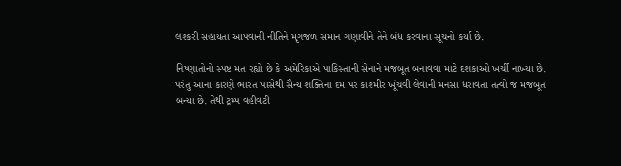લશ્કરી સહાયતા આપવાની નીતિને મૃગજળ સમાન ગણાવીને તેને બંધ કરવાના સૂચનો કર્યા છે.

નિષ્ણાતોનો સ્પષ્ટ મત રહ્યો છે કે અમેરિકાએ પાકિસ્તાની સેનાને મજબૂત બનાવવા માટે દશકાઓ ખર્ચી નાખ્યા છે. પરંતુ આના કારણે ભારત પાસેથી સૈન્ય શક્તિના દમ પર કાશ્મીર ખૂંચવી લેવાની મનસા ધરાવતા તત્વો જ મજબૂત બન્યા છે. તેથી ટ્રમ્પ વહીવટી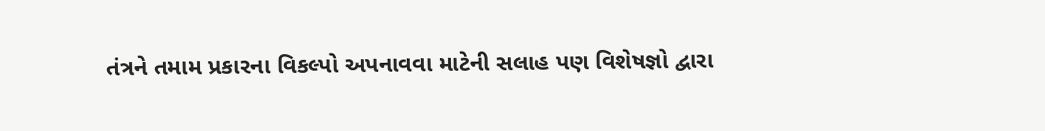તંત્રને તમામ પ્રકારના વિકલ્પો અપનાવવા માટેની સલાહ પણ વિશેષજ્ઞો દ્વારા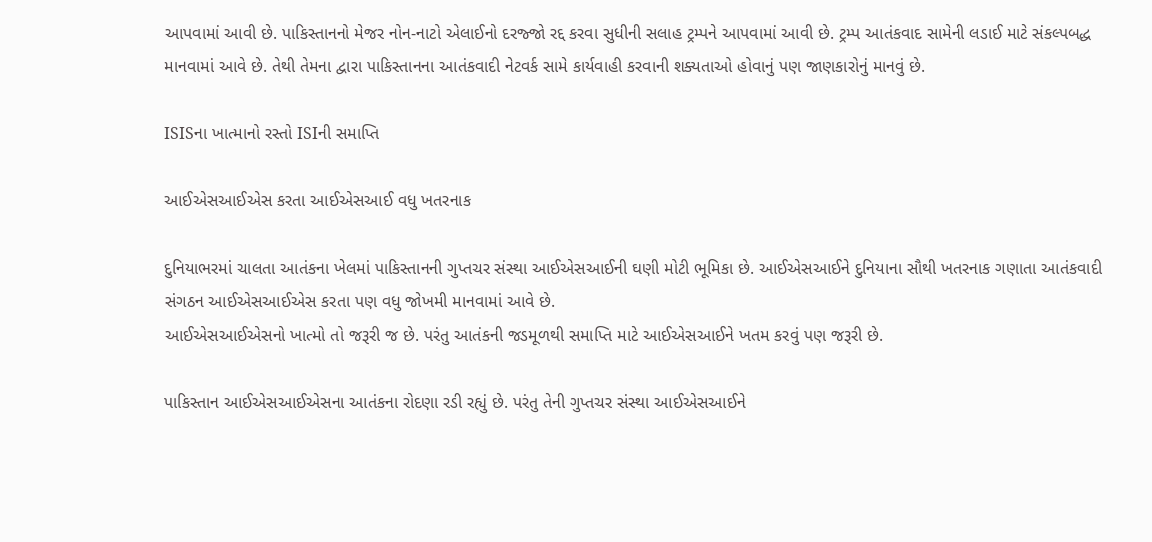આપવામાં આવી છે. પાકિસ્તાનનો મેજર નોન-નાટો એલાઈનો દરજ્જો રદ્દ કરવા સુધીની સલાહ ટ્રમ્પને આપવામાં આવી છે. ટ્રમ્પ આતંકવાદ સામેની લડાઈ માટે સંકલ્પબદ્ધ માનવામાં આવે છે. તેથી તેમના દ્વારા પાકિસ્તાનના આતંકવાદી નેટવર્ક સામે કાર્યવાહી કરવાની શક્યતાઓ હોવાનું પણ જાણકારોનું માનવું છે.

ISISના ખાત્માનો રસ્તો ISIની સમાપ્તિ

આઈએસઆઈએસ કરતા આઈએસઆઈ વધુ ખતરનાક

દુનિયાભરમાં ચાલતા આતંકના ખેલમાં પાકિસ્તાનની ગુપ્તચર સંસ્થા આઈએસઆઈની ઘણી મોટી ભૂમિકા છે. આઈએસઆઈને દુનિયાના સૌથી ખતરનાક ગણાતા આતંકવાદી સંગઠન આઈએસઆઈએસ કરતા પણ વધુ જોખમી માનવામાં આવે છે.
આઈએસઆઈએસનો ખાત્મો તો જરૂરી જ છે. પરંતુ આતંકની જડમૂળથી સમાપ્તિ માટે આઈએસઆઈને ખતમ કરવું પણ જરૂરી છે.

પાકિસ્તાન આઈએસઆઈએસના આતંકના રોદણા રડી રહ્યું છે. પરંતુ તેની ગુપ્તચર સંસ્થા આઈએસઆઈને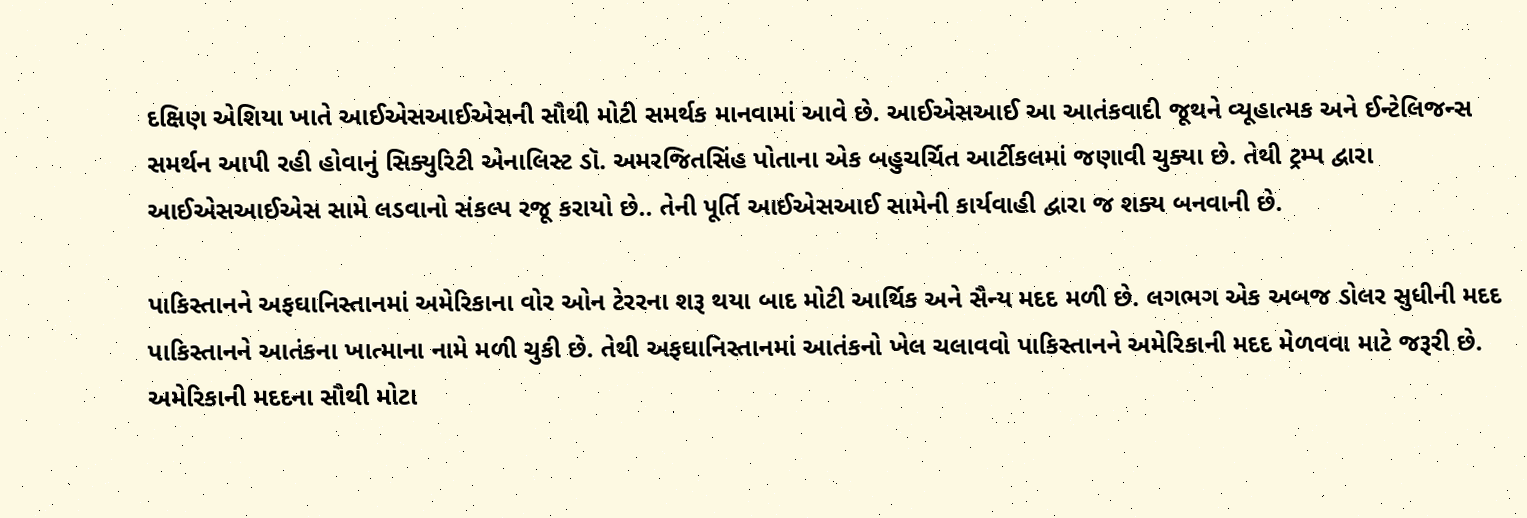દક્ષિણ એશિયા ખાતે આઈએસઆઈએસની સૌથી મોટી સમર્થક માનવામાં આવે છે. આઈએસઆઈ આ આતંકવાદી જૂથને વ્યૂહાત્મક અને ઈન્ટેલિજન્સ સમર્થન આપી રહી હોવાનું સિક્યુરિટી એનાલિસ્ટ ડૉ. અમરજિતસિંહ પોતાના એક બહુચર્ચિત આર્ટીકલમાં જણાવી ચુક્યા છે. તેથી ટ્રમ્પ દ્વારા આઈએસઆઈએસ સામે લડવાનો સંકલ્પ રજૂ કરાયો છે.. તેની પૂર્તિ આઈએસઆઈ સામેની કાર્યવાહી દ્વારા જ શક્ય બનવાની છે.

પાકિસ્તાનને અફઘાનિસ્તાનમાં અમેરિકાના વોર ઓન ટેરરના શરૂ થયા બાદ મોટી આર્થિક અને સૈન્ય મદદ મળી છે. લગભગ એક અબજ ડોલર સુધીની મદદ પાકિસ્તાનને આતંકના ખાત્માના નામે મળી ચુકી છે. તેથી અફઘાનિસ્તાનમાં આતંકનો ખેલ ચલાવવો પાકિસ્તાનને અમેરિકાની મદદ મેળવવા માટે જરૂરી છે. અમેરિકાની મદદના સૌથી મોટા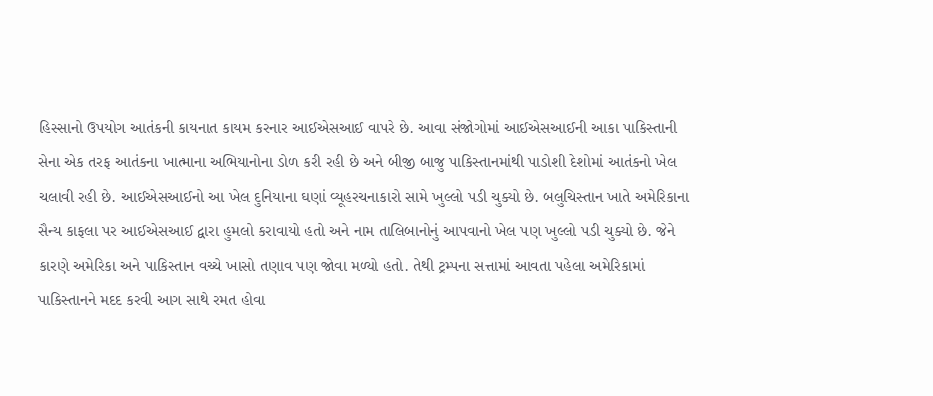હિસ્સાનો ઉપયોગ આતંકની કાયનાત કાયમ કરનાર આઈએસઆઈ વાપરે છે. આવા સંજોગોમાં આઈએસઆઈની આકા પાકિસ્તાની સેના એક તરફ આતંકના ખાત્માના અભિયાનોના ડોળ કરી રહી છે અને બીજી બાજુ પાકિસ્તાનમાંથી પાડોશી દેશોમાં આતંકનો ખેલ ચલાવી રહી છે. આઈએસઆઈનો આ ખેલ દુનિયાના ઘણાં વ્યૂહરચનાકારો સામે ખુલ્લો પડી ચુક્યો છે. બલુચિસ્તાન ખાતે અમેરિકાના સૈન્ય કાફલા પર આઈએસઆઈ દ્વારા હુમલો કરાવાયો હતો અને નામ તાલિબાનોનું આપવાનો ખેલ પણ ખુલ્લો પડી ચુક્યો છે. જેને કારણે અમેરિકા અને પાકિસ્તાન વચ્ચે ખાસો તણાવ પણ જોવા મળ્યો હતો. તેથી ટ્રમ્પના સત્તામાં આવતા પહેલા અમેરિકામાં પાકિસ્તાનને મદદ કરવી આગ સાથે રમત હોવા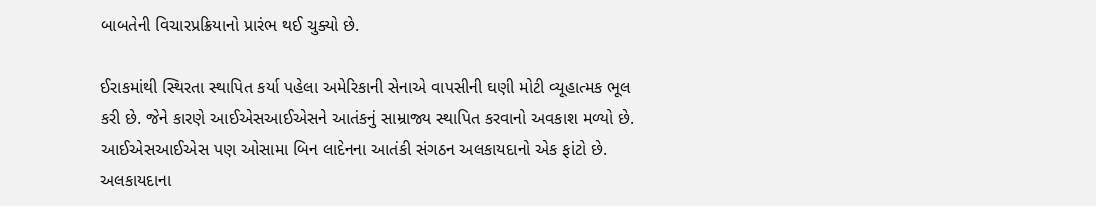બાબતેની વિચારપ્રક્રિયાનો પ્રારંભ થઈ ચુક્યો છે.

ઈરાકમાંથી સ્થિરતા સ્થાપિત કર્યા પહેલા અમેરિકાની સેનાએ વાપસીની ઘણી મોટી વ્યૂહાત્મક ભૂલ કરી છે. જેને કારણે આઈએસઆઈએસને આતંકનું સામ્રાજ્ય સ્થાપિત કરવાનો અવકાશ મળ્યો છે. આઈએસઆઈએસ પણ ઓસામા બિન લાદેનના આતંકી સંગઠન અલકાયદાનો એક ફાંટો છે. અલકાયદાના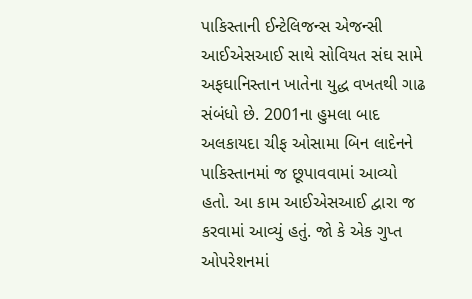પાકિસ્તાની ઈન્ટેલિજન્સ એજન્સી આઈએસઆઈ સાથે સોવિયત સંઘ સામે અફઘાનિસ્તાન ખાતેના યુદ્ધ વખતથી ગાઢ સંબંધો છે. 2001ના હુમલા બાદ અલકાયદા ચીફ ઓસામા બિન લાદેનને પાકિસ્તાનમાં જ છૂપાવવામાં આવ્યો હતો. આ કામ આઈએસઆઈ દ્વારા જ કરવામાં આવ્યું હતું. જો કે એક ગુપ્ત ઓપરેશનમાં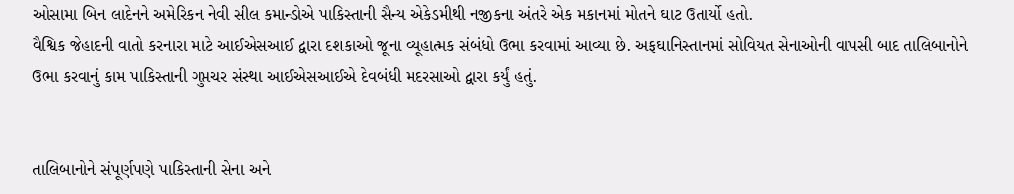ઓસામા બિન લાદેનને અમેરિકન નેવી સીલ કમાન્ડોએ પાકિસ્તાની સૈન્ય એકેડમીથી નજીકના અંતરે એક મકાનમાં મોતને ઘાટ ઉતાર્યો હતો.
વૈશ્વિક જેહાદની વાતો કરનારા માટે આઈએસઆઈ દ્વારા દશકાઓ જૂના વ્યૂહાત્મક સંબંધો ઉભા કરવામાં આવ્યા છે. અફઘાનિસ્તાનમાં સોવિયત સેનાઓની વાપસી બાદ તાલિબાનોને ઉભા કરવાનું કામ પાકિસ્તાની ગુપ્તચર સંસ્થા આઈએસઆઈએ દેવબંધી મદરસાઓ દ્વારા કર્યું હતું.


તાલિબાનોને સંપૂર્ણપણે પાકિસ્તાની સેના અને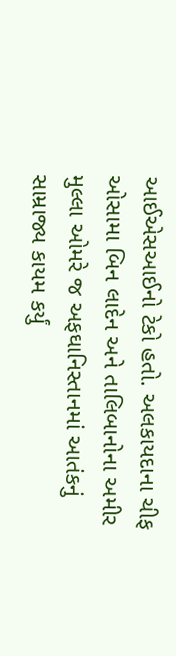આઈએસઆઈનો ટેકો હતો. અલકાયદાના ચીફ ઓસામા બિન લાદેન અને તાલિબાનોના અમીર મુલ્લા ઓમરે જ અફઘાનિસ્તાનમાં આતંકનું સામ્રાજ્ય કાયમ કર્યું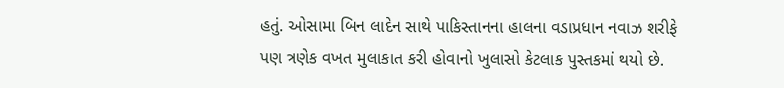હતું. ઓસામા બિન લાદેન સાથે પાકિસ્તાનના હાલના વડાપ્રધાન નવાઝ શરીફે પણ ત્રણેક વખત મુલાકાત કરી હોવાનો ખુલાસો કેટલાક પુસ્તકમાં થયો છે.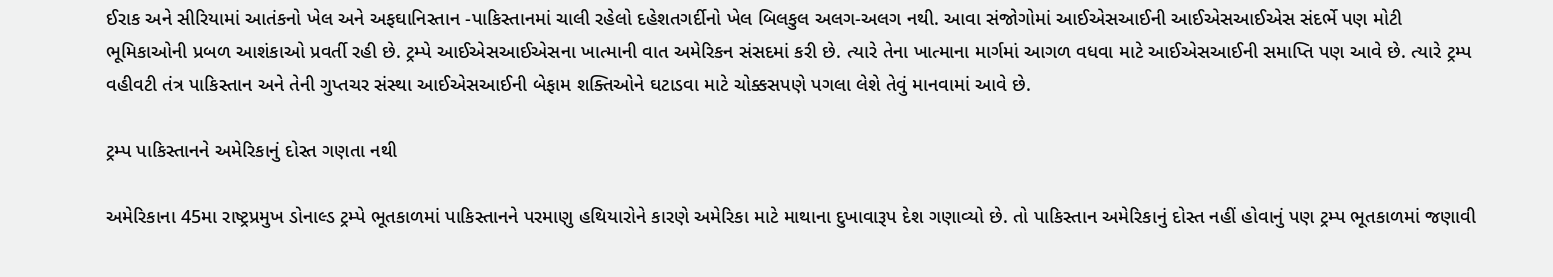ઈરાક અને સીરિયામાં આતંકનો ખેલ અને અફઘાનિસ્તાન -પાકિસ્તાનમાં ચાલી રહેલો દહેશતગર્દીનો ખેલ બિલકુલ અલગ-અલગ નથી. આવા સંજોગોમાં આઈએસઆઈની આઈએસઆઈએસ સંદર્ભે પણ મોટી ભૂમિકાઓની પ્રબળ આશંકાઓ પ્રવર્તી રહી છે. ટ્રમ્પે આઈએસઆઈએસના ખાત્માની વાત અમેરિકન સંસદમાં કરી છે. ત્યારે તેના ખાત્માના માર્ગમાં આગળ વધવા માટે આઈએસઆઈની સમાપ્તિ પણ આવે છે. ત્યારે ટ્રમ્પ વહીવટી તંત્ર પાકિસ્તાન અને તેની ગુપ્તચર સંસ્થા આઈએસઆઈની બેફામ શક્તિઓને ઘટાડવા માટે ચોક્કસપણે પગલા લેશે તેવું માનવામાં આવે છે.

ટ્રમ્પ પાકિસ્તાનને અમેરિકાનું દોસ્ત ગણતા નથી

અમેરિકાના 45મા રાષ્ટ્રપ્રમુખ ડોનાલ્ડ ટ્રમ્પે ભૂતકાળમાં પાકિસ્તાનને પરમાણુ હથિયારોને કારણે અમેરિકા માટે માથાના દુખાવારૂપ દેશ ગણાવ્યો છે. તો પાકિસ્તાન અમેરિકાનું દોસ્ત નહીં હોવાનું પણ ટ્રમ્પ ભૂતકાળમાં જણાવી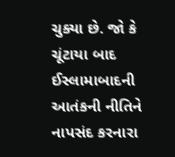ચુક્યા છે. જો કે ચૂંટાયા બાદ ઈસ્લામાબાદની આતંકની નીતિને નાપસંદ કરનારા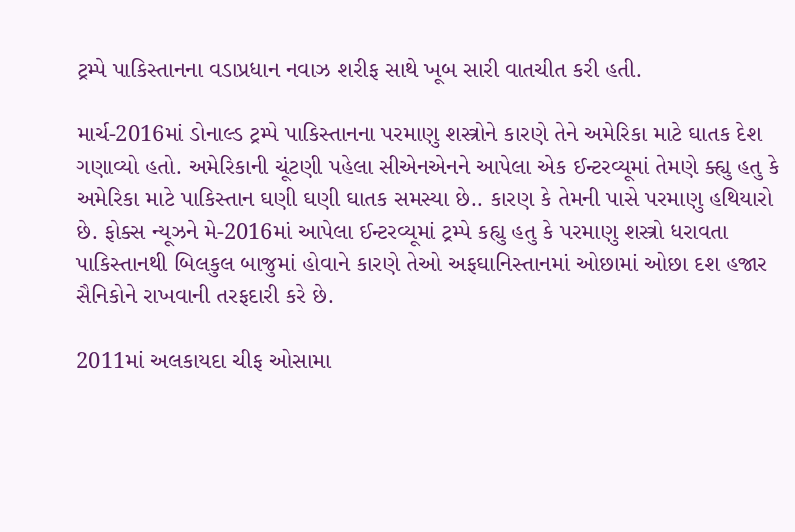ટ્રમ્પે પાકિસ્તાનના વડાપ્રધાન નવાઝ શરીફ સાથે ખૂબ સારી વાતચીત કરી હતી.

માર્ચ-2016માં ડોનાલ્ડ ટ્રમ્પે પાકિસ્તાનના પરમાણુ શસ્ત્રોને કારણે તેને અમેરિકા માટે ઘાતક દેશ ગણાવ્યો હતો. અમેરિકાની ચૂંટણી પહેલા સીએનએનને આપેલા એક ઈન્ટરવ્યૂમાં તેમણે ક્હ્યુ હતુ કે અમેરિકા માટે પાકિસ્તાન ઘણી ઘણી ઘાતક સમસ્યા છે.. કારણ કે તેમની પાસે પરમાણુ હથિયારો છે. ફોક્સ ન્યૂઝને મે-2016માં આપેલા ઈન્ટરવ્યૂમાં ટ્રમ્પે કહ્યુ હતુ કે પરમાણુ શસ્ત્રો ધરાવતા પાકિસ્તાનથી બિલકુલ બાજુમાં હોવાને કારણે તેઓ અફઘાનિસ્તાનમાં ઓછામાં ઓછા દશ હજાર સૈનિકોને રાખવાની તરફદારી કરે છે.

2011માં અલકાયદા ચીફ ઓસામા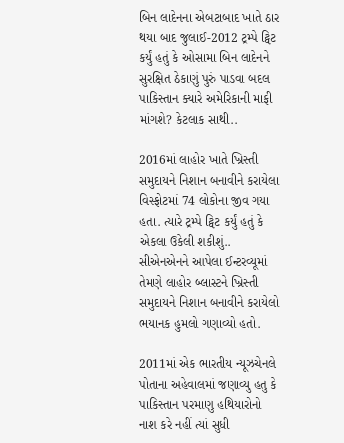બિન લાદેનના એબટાબાદ ખાતે ઠાર થયા બાદ જુલાઈ-2012 ટ્રમ્પે ટ્વિટ કર્યું હતું કે ઓસામા બિન લાદેનને સુરક્ષિત ઠેકાણું પુરું પાડવા બદલ પાકિસ્તાન ક્યારે અમેરિકાની માફી માંગશે? કેટલાક સાથી..

2016માં લાહોર ખાતે ખ્રિસ્તી સમુદાયને નિશાન બનાવીને કરાયેલા વિસ્ફોટમાં 74 લોકોના જીવ ગયા હતા. ત્યારે ટ્રમ્પે ટ્વિટ કર્યું હતું કે એકલા ઉકેલી શકીશું.. સીએનએનને આપેલા ઈન્ટરવ્યૂમાં તેમણે લાહોર બ્લાસ્ટને ખ્રિસ્તી સમુદાયને નિશાન બનાવીને કરાયેલો ભયાનક હુમલો ગણાવ્યો હતો.

2011માં એક ભારતીય ન્યૂઝચેનલે પોતાના અહેવાલમાં જણાવ્યુ હતુ કે પાકિસ્તાન પરમાણુ હથિયારોનો નાશ કરે નહીં ત્યાં સુધી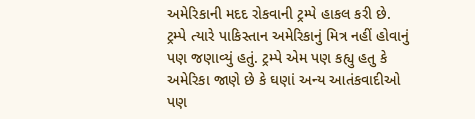અમેરિકાની મદદ રોકવાની ટ્રમ્પે હાકલ કરી છે. ટ્રમ્પે ત્યારે પાકિસ્તાન અમેરિકાનું મિત્ર નહીં હોવાનું પણ જણાવ્યું હતું. ટ્રમ્પે એમ પણ કહ્યુ હતુ કે અમેરિકા જાણે છે કે ઘણાં અન્ય આતંકવાદીઓ પણ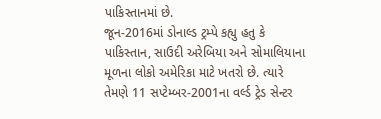પાકિસ્તાનમાં છે.
જૂન-2016માં ડોનાલ્ડ ટ્રમ્પે કહ્યુ હતુ કે પાકિસ્તાન, સાઉદી અરેબિયા અને સોમાલિયાના મૂળના લોકો અમેરિકા માટે ખતરો છે. ત્યારે તેમણે 11 સપ્ટેમ્બર-2001ના વર્લ્ડ ટ્રેડ સેન્ટર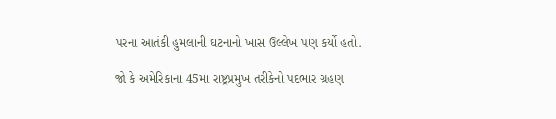પરના આતંકી હુમલાની ઘટનાનો ખાસ ઉલ્લેખ પણ કર્યો હતો.

જો કે અમેરિકાના 45મા રાષ્ટ્રપ્રમુખ તરીકેનો પદભાર ગ્રહણ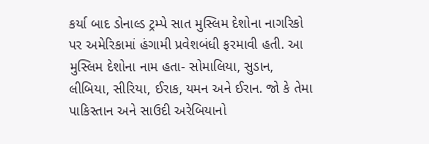કર્યા બાદ ડોનાલ્ડ ટ્રમ્પે સાત મુસ્લિમ દેશોના નાગરિકો પર અમેરિકામાં હંગામી પ્રવેશબંધી ફરમાવી હતી. આ મુસ્લિમ દેશોના નામ હતા- સોમાલિયા, સુડાન, લીબિયા, સીરિયા, ઈરાક, યમન અને ઈરાન. જો કે તેમા પાકિસ્તાન અને સાઉદી અરેબિયાનો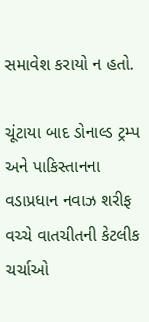સમાવેશ કરાયો ન હતો.

ચૂંટાયા બાદ ડોનાલ્ડ ટ્રમ્પ અને પાકિસ્તાનના વડાપ્રધાન નવાઝ શરીફ વચ્ચે વાતચીતની કેટલીક ચર્ચાઓ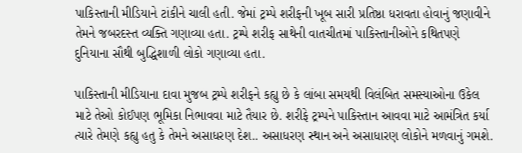પાકિસ્તાની મીડિયાને ટાંકીને ચાલી હતી. જેમાં ટ્રમ્પે શરીફની ખૂબ સારી પ્રતિષ્ઠા ધરાવતા હોવાનું જણાવીને તેમને જબરદસ્ત વ્યક્તિ ગણાવ્યા હતા. ટ્રમ્પે શરીફ સાથેની વાતચીતમાં પાકિસ્તાનીઓને કથિતપણે દુનિયાના સૌથી બુદ્ધિશાળી લોકો ગણાવ્યા હતા.

પાકિસ્તાની મીડિયાના દાવા મુજબ ટ્રમ્પે શરીફને કહ્યુ છે કે લાંબા સમયથી વિલંબિત સમસ્યાઓના ઉકેલ માટે તેઓ કોઈપણ ભૂમિકા નિભાવવા માટે તૈયાર છે. શરીફે ટ્રમ્પને પાકિસ્તાન આવવા માટે આમંત્રિત કર્યા ત્યારે તેમણે કહ્યુ હતુ કે તેમને અસાધરણ દેશ.. અસાધરણ સ્થાન અને અસાધારણ લોકોને મળવાનું ગમશે.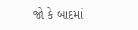જો કે બાદમાં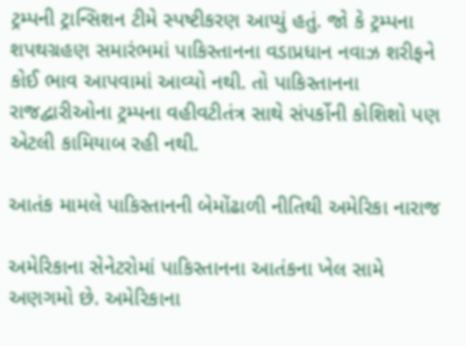ટ્રમ્પની ટ્રાન્સિશન ટીમે સ્પષ્ટીકરણ આપ્યું હતું. જો કે ટ્રમ્પના શપથગ્રહણ સમારંભમાં પાકિસ્તાનના વડાપ્રધાન નવાઝ શરીફને કોઈ ભાવ આપવામાં આવ્યો નથી. તો પાકિસ્તાનના રાજદ્વારીઓના ટ્રમ્પના વહીવટીતંત્ર સાથે સંપર્કોની કોશિશો પણ એટલી કામિયાબ રહી નથી.

આતંક મામલે પાકિસ્તાનની બેમોંઢાળી નીતિથી અમેરિકા નારાજ

અમેરિકાના સેનેટરોમાં પાકિસ્તાનના આતંકના ખેલ સામે અણગમો છે. અમેરિકાના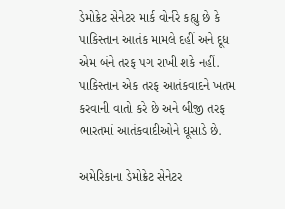ડેમોક્રેટ સેનેટર માર્ક વોર્નરે કહ્યુ છે કે પાકિસ્તાન આતંક મામલે દહીં અને દૂધ એમ બંને તરફ પગ રાખી શકે નહીં. પાકિસ્તાન એક તરફ આતંકવાદને ખતમ કરવાની વાતો કરે છે અને બીજી તરફ ભારતમાં આતંકવાદીઓને ઘૂસાડે છે.

અમેરિકાના ડેમોક્રેટ સેનેટર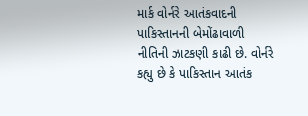માર્ક વોર્નરે આતંકવાદની પાકિસ્તાનની બેમોંઢાવાળી નીતિની ઝાટકણી કાઢી છે. વોર્નરે કહ્યુ છે કે પાકિસ્તાન આતંક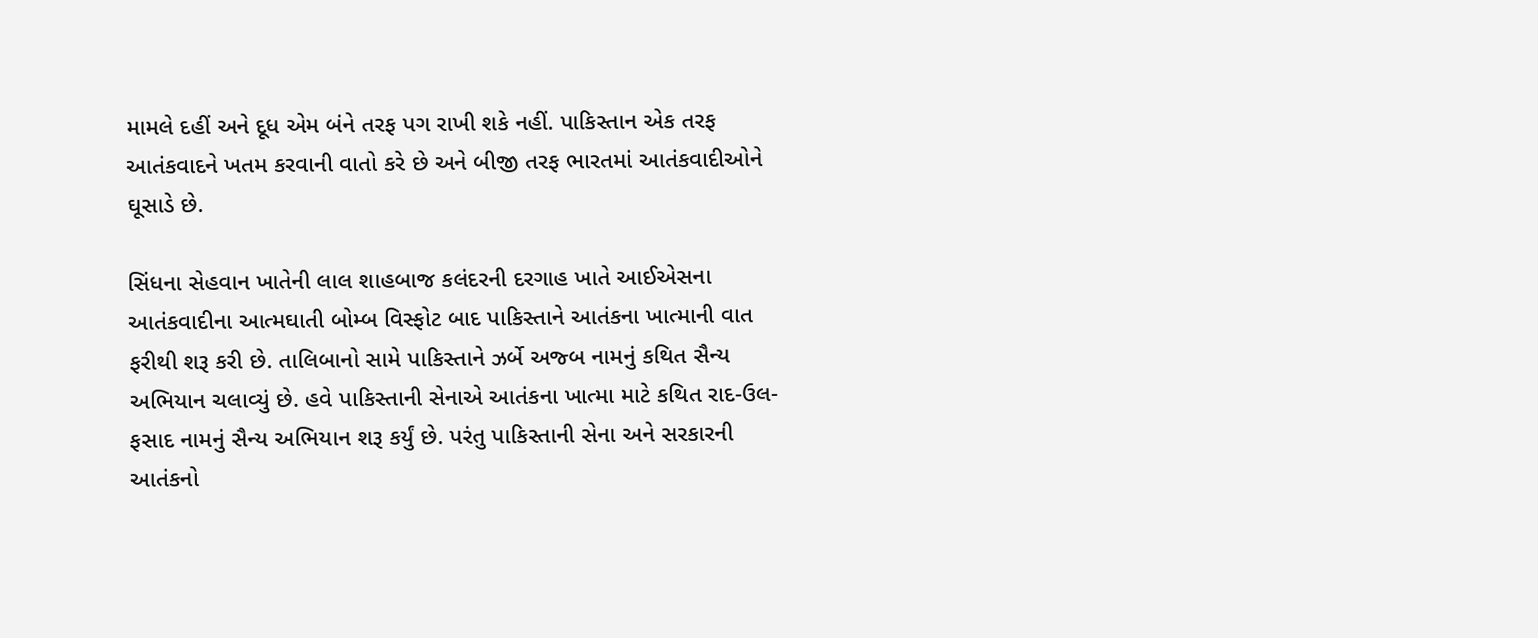મામલે દહીં અને દૂધ એમ બંને તરફ પગ રાખી શકે નહીં. પાકિસ્તાન એક તરફ આતંકવાદને ખતમ કરવાની વાતો કરે છે અને બીજી તરફ ભારતમાં આતંકવાદીઓને ઘૂસાડે છે.

સિંધના સેહવાન ખાતેની લાલ શાહબાજ કલંદરની દરગાહ ખાતે આઈએસના આતંકવાદીના આત્મઘાતી બોમ્બ વિસ્ફોટ બાદ પાકિસ્તાને આતંકના ખાત્માની વાત ફરીથી શરૂ કરી છે. તાલિબાનો સામે પાકિસ્તાને ઝર્બે અજ્બ નામનું કથિત સૈન્ય અભિયાન ચલાવ્યું છે. હવે પાકિસ્તાની સેનાએ આતંકના ખાત્મા માટે કથિત રાદ-ઉલ-ફસાદ નામનું સૈન્ય અભિયાન શરૂ કર્યું છે. પરંતુ પાકિસ્તાની સેના અને સરકારની આતંકનો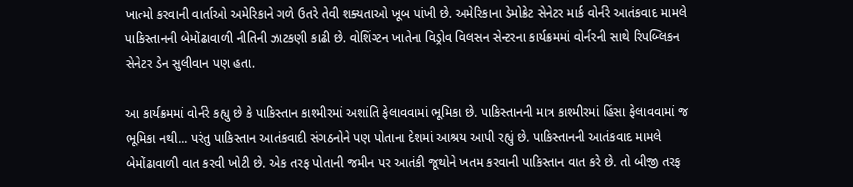ખાત્મો કરવાની વાર્તાઓ અમેરિકાને ગળે ઉતરે તેવી શક્યતાઓ ખૂબ પાંખી છે. અમેરિકાના ડેમોક્રેટ સેનેટર માર્ક વોર્નરે આતંકવાદ મામલે પાકિસ્તાનની બેમોંઢાવાળી નીતિની ઝાટકણી કાઢી છે. વોશિંગ્ટન ખાતેના વિડ્રોવ વિલસન સેન્ટરના કાર્યક્રમમાં વોર્નરની સાથે રિપબ્લિકન સેનેટર ડેન સુલીવાન પણ હતા.

આ કાર્યક્રમમાં વોર્નરે કહ્યુ છે કે પાકિસ્તાન કાશ્મીરમાં અશાંતિ ફેલાવવામાં ભૂમિકા છે. પાકિસ્તાનની માત્ર કાશ્મીરમાં હિંસા ફેલાવવામાં જ ભૂમિકા નથી... પરંતુ પાકિસ્તાન આતંકવાદી સંગઠનોને પણ પોતાના દેશમાં આશ્રય આપી રહ્યું છે. પાકિસ્તાનની આતંકવાદ મામલે બેમોંઢાવાળી વાત કરવી ખોટી છે. એક તરફ પોતાની જમીન પર આતંકી જૂથોને ખતમ કરવાની પાકિસ્તાન વાત કરે છે. તો બીજી તરફ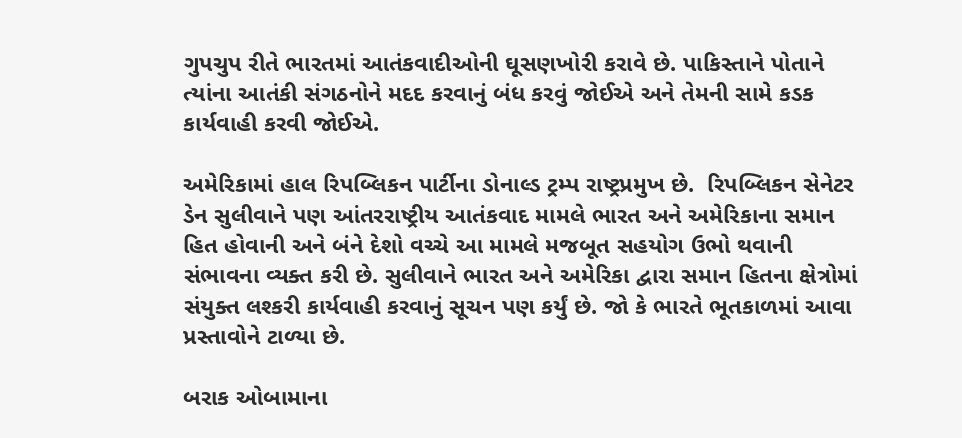ગુપચુપ રીતે ભારતમાં આતંકવાદીઓની ઘૂસણખોરી કરાવે છે. પાકિસ્તાને પોતાને ત્યાંના આતંકી સંગઠનોને મદદ કરવાનું બંધ કરવું જોઈએ અને તેમની સામે કડક કાર્યવાહી કરવી જોઈએ.

અમેરિકામાં હાલ રિપબ્લિકન પાર્ટીના ડોનાલ્ડ ટ્રમ્પ રાષ્ટ્રપ્રમુખ છે.  રિપબ્લિકન સેનેટર ડેન સુલીવાને પણ આંતરરાષ્ટ્રીય આતંકવાદ મામલે ભારત અને અમેરિકાના સમાન હિત હોવાની અને બંને દેશો વચ્ચે આ મામલે મજબૂત સહયોગ ઉભો થવાની સંભાવના વ્યક્ત કરી છે. સુલીવાને ભારત અને અમેરિકા દ્વારા સમાન હિતના ક્ષેત્રોમાં સંયુક્ત લશ્કરી કાર્યવાહી કરવાનું સૂચન પણ કર્યું છે. જો કે ભારતે ભૂતકાળમાં આવા પ્રસ્તાવોને ટાળ્યા છે.

બરાક ઓબામાના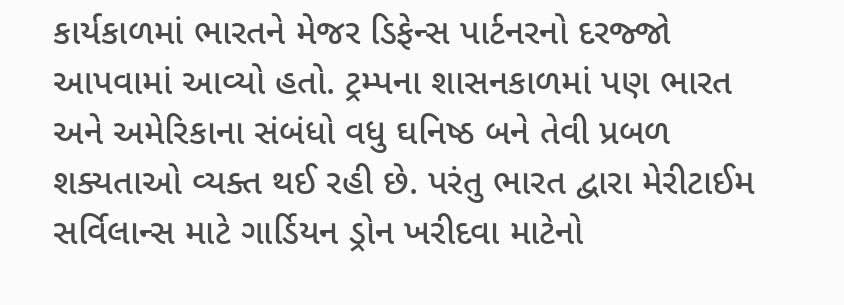કાર્યકાળમાં ભારતને મેજર ડિફેન્સ પાર્ટનરનો દરજ્જો આપવામાં આવ્યો હતો. ટ્રમ્પના શાસનકાળમાં પણ ભારત અને અમેરિકાના સંબંધો વધુ ઘનિષ્ઠ બને તેવી પ્રબળ શક્યતાઓ વ્યક્ત થઈ રહી છે. પરંતુ ભારત દ્વારા મેરીટાઈમ સર્વિલાન્સ માટે ગાર્ડિયન ડ્રોન ખરીદવા માટેનો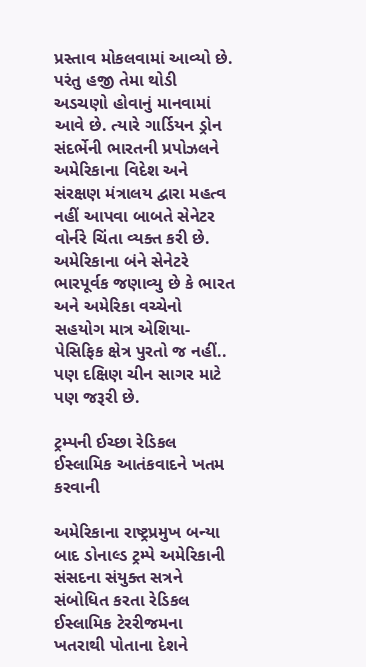પ્રસ્તાવ મોકલવામાં આવ્યો છે. પરંતુ હજી તેમા થોડી અડચણો હોવાનું માનવામાં આવે છે. ત્યારે ગાર્ડિયન ડ્રોન સંદર્ભેની ભારતની પ્રપોઝલને અમેરિકાના વિદેશ અને સંરક્ષણ મંત્રાલય દ્વારા મહત્વ નહીં આપવા બાબતે સેનેટર વોર્નરે ચિંતા વ્યક્ત કરી છે. અમેરિકાના બંને સેનેટરે ભારપૂર્વક જણાવ્યુ છે કે ભારત અને અમેરિકા વચ્ચેનો સહયોગ માત્ર એશિયા-પેસિફિક ક્ષેત્ર પુરતો જ નહીં.. પણ દક્ષિણ ચીન સાગર માટે પણ જરૂરી છે.

ટ્રમ્પની ઈચ્છા રેડિકલ ઈસ્લામિક આતંકવાદને ખતમ કરવાની

અમેરિકાના રાષ્ટ્રપ્રમુખ બન્યા બાદ ડોનાલ્ડ ટ્રમ્પે અમેરિકાની સંસદના સંયુક્ત સત્રને સંબોધિત કરતા રેડિકલ ઈસ્લામિક ટેરરીજમના ખતરાથી પોતાના દેશને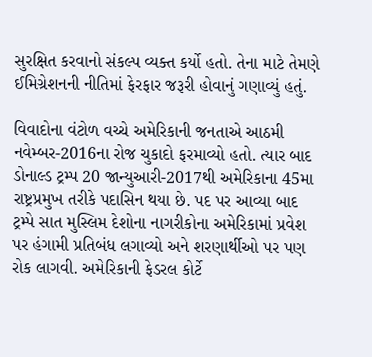સુરક્ષિત કરવાનો સંકલ્પ વ્યક્ત કર્યો હતો. તેના માટે તેમણે ઈમિગ્રેશનની નીતિમાં ફેરફાર જરૂરી હોવાનું ગણાવ્યું હતું.

વિવાદોના વંટોળ વચ્ચે અમેરિકાની જનતાએ આઠમી નવેમ્બર-2016ના રોજ ચુકાદો ફરમાવ્યો હતો. ત્યાર બાદ ડોનાલ્ડ ટ્રમ્પ 20 જાન્યુઆરી-2017થી અમેરિકાના 45મા રાષ્ટ્રપ્રમુખ તરીકે પદાસિન થયા છે. પદ પર આવ્યા બાદ ટ્રમ્પે સાત મુસ્લિમ દેશોના નાગરીકોના અમેરિકામાં પ્રવેશ પર હંગામી પ્રતિબંધ લગાવ્યો અને શરણાર્થીઓ પર પણ રોક લાગવી. અમેરિકાની ફેડરલ કોર્ટે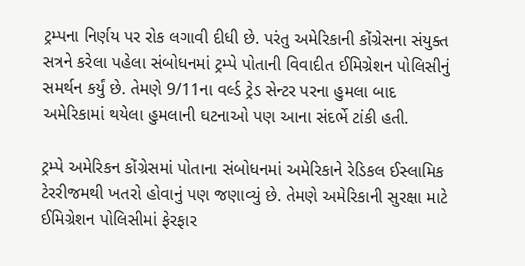ટ્રમ્પના નિર્ણય પર રોક લગાવી દીધી છે. પરંતુ અમેરિકાની કોંગ્રેસના સંયુક્ત સત્રને કરેલા પહેલા સંબોધનમાં ટ્રમ્પે પોતાની વિવાદીત ઈમિગ્રેશન પોલિસીનું સમર્થન કર્યું છે. તેમણે 9/11ના વર્લ્ડ ટ્રેડ સેન્ટર પરના હુમલા બાદ અમેરિકામાં થયેલા હુમલાની ઘટનાઓ પણ આના સંદર્ભે ટાંકી હતી.

ટ્રમ્પે અમેરિકન કોંગ્રેસમાં પોતાના સંબોધનમાં અમેરિકાને રેડિકલ ઈસ્લામિક ટેરરીજમથી ખતરો હોવાનું પણ જણાવ્યું છે. તેમણે અમેરિકાની સુરક્ષા માટે ઈમિગ્રેશન પોલિસીમાં ફેરફાર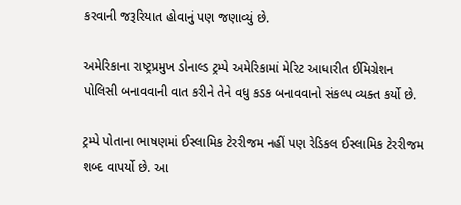કરવાની જરૂરિયાત હોવાનું પણ જણાવ્યું છે.

અમેરિકાના રાષ્ટ્રપ્રમુખ ડોનાલ્ડ ટ્રમ્પે અમેરિકામાં મેરિટ આધારીત ઈમિગ્રેશન પોલિસી બનાવવાની વાત કરીને તેને વધુ કડક બનાવવાનો સંકલ્પ વ્યક્ત કર્યો છે.

ટ્રમ્પે પોતાના ભાષણમાં ઈસ્લામિક ટેરરીજમ નહીં પણ રેડિકલ ઈસ્લામિક ટેરરીજમ શબ્દ વાપર્યો છે. આ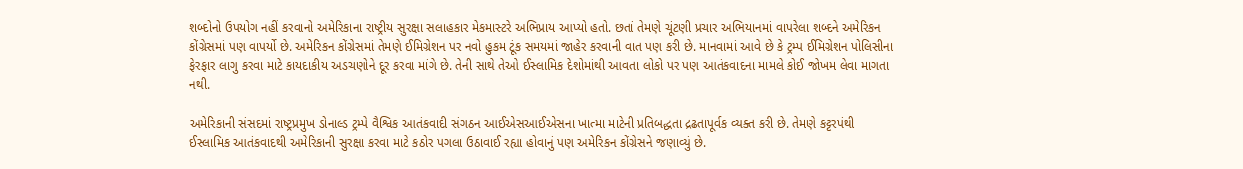શબ્દોનો ઉપયોગ નહીં કરવાનો અમેરિકાના રાષ્ટ્રીય સુરક્ષા સલાહકાર મેકમાસ્ટરે અભિપ્રાય આપ્યો હતો. છતાં તેમણે ચૂંટણી પ્રચાર અભિયાનમાં વાપરેલા શબ્દને અમેરિકન કોંગ્રેસમાં પણ વાપર્યો છે. અમેરિકન કોંગ્રેસમાં તેમણે ઈમિગ્રેશન પર નવો હુકમ ટૂંક સમયમાં જાહેર કરવાની વાત પણ કરી છે. માનવામાં આવે છે કે ટ્રમ્પ ઈમિગ્રેશન પોલિસીના ફેરફાર લાગુ કરવા માટે કાયદાકીય અડચણોને દૂર કરવા માંગે છે. તેની સાથે તેઓ ઈસ્લામિક દેશોમાંથી આવતા લોકો પર પણ આતંકવાદના મામલે કોઈ જોખમ લેવા માગતા નથી.

અમેરિકાની સંસદમાં રાષ્ટ્રપ્રમુખ ડોનાલ્ડ ટ્રમ્પે વૈશ્વિક આતંકવાદી સંગઠન આઈએસઆઈએસના ખાત્મા માટેની પ્રતિબદ્ધતા દ્રઢતાપૂર્વક વ્યક્ત કરી છે. તેમણે કટ્ટરપંથી ઈસ્લામિક આતંકવાદથી અમેરિકાની સુરક્ષા કરવા માટે કઠોર પગલા ઉઠાવાઈ રહ્યા હોવાનું પણ અમેરિકન કોંગ્રેસને જણાવ્યું છે.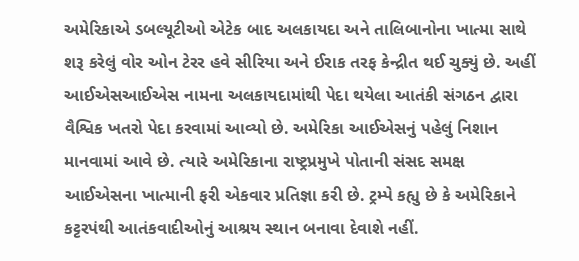અમેરિકાએ ડબલ્યૂટીઓ એટેક બાદ અલકાયદા અને તાલિબાનોના ખાત્મા સાથે શરૂ કરેલું વોર ઓન ટેરર હવે સીરિયા અને ઈરાક તરફ કેન્દ્રીત થઈ ચુક્યું છે. અહીં આઈએસઆઈએસ નામના અલકાયદામાંથી પેદા થયેલા આતંકી સંગઠન દ્વારા વૈશ્વિક ખતરો પેદા કરવામાં આવ્યો છે. અમેરિકા આઈએસનું પહેલું નિશાન માનવામાં આવે છે. ત્યારે અમેરિકાના રાષ્ટ્રપ્રમુખે પોતાની સંસદ સમક્ષ આઈએસના ખાત્માની ફરી એકવાર પ્રતિજ્ઞા કરી છે. ટ્રમ્પે કહ્યુ છે કે અમેરિકાને કટ્ટરપંથી આતંકવાદીઓનું આશ્રય સ્થાન બનાવા દેવાશે નહીં.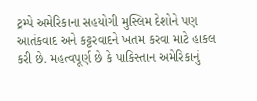ટ્રમ્પે અમેરિકાના સહયોગી મુસ્લિમ દેશોને પણ આતંકવાદ અને કટ્ટરવાદને ખતમ કરવા માટે હાકલ કરી છે. મહત્વપૂર્ણ છે કે પાકિસ્તાન અમેરિકાનું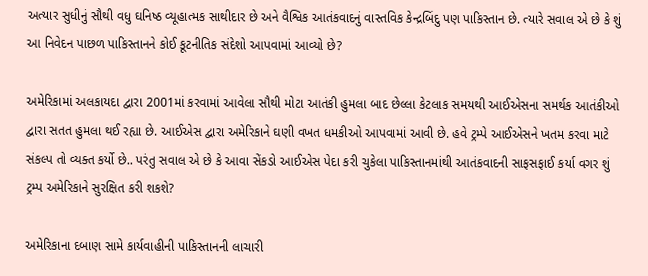અત્યાર સુધીનું સૌથી વધુ ઘનિષ્ઠ વ્યૂહાત્મક સાથીદાર છે અને વૈશ્વિક આતંકવાદનું વાસ્તવિક કેન્દ્રબિંદુ પણ પાકિસ્તાન છે. ત્યારે સવાલ એ છે કે શું આ નિવેદન પાછળ પાકિસ્તાનને કોઈ કૂટનીતિક સંદેશો આપવામાં આવ્યો છે?

અમેરિકામાં અલકાયદા દ્વારા 2001માં કરવામાં આવેલા સૌથી મોટા આતંકી હુમલા બાદ છેલ્લા કેટલાક સમયથી આઈએસના સમર્થક આતંકીઓ દ્વારા સતત હુમલા થઈ રહ્યા છે. આઈએસ દ્વારા અમેરિકાને ઘણી વખત ધમકીઓ આપવામાં આવી છે. હવે ટ્રમ્પે આઈએસને ખતમ કરવા માટે સંકલ્પ તો વ્યક્ત કર્યો છે.. પરંતુ સવાલ એ છે કે આવા સેંકડો આઈએસ પેદા કરી ચુકેલા પાકિસ્તાનમાંથી આતંકવાદની સાફસફાઈ કર્યા વગર શું ટ્રમ્પ અમેરિકાને સુરક્ષિત કરી શકશે?

અમેરિકાના દબાણ સામે કાર્યવાહીની પાકિસ્તાનની લાચારી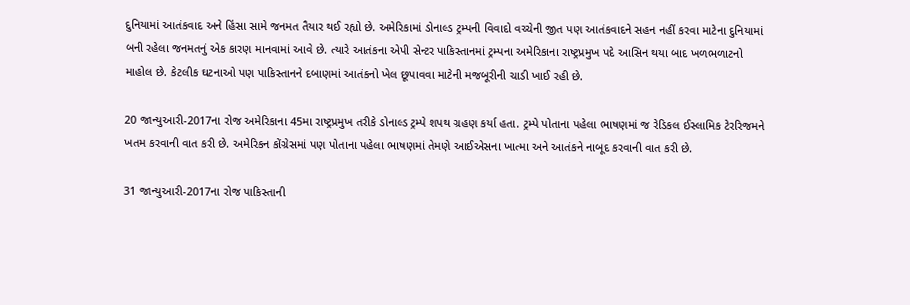દુનિયામાં આતંકવાદ અને હિંસા સામે જનમત તૈયાર થઈ રહ્યો છે. અમેરિકામાં ડોનાલ્ડ ટ્રમ્પની વિવાદો વચ્ચેની જીત પણ આતંકવાદને સહન નહીં કરવા માટેના દુનિયામાં બની રહેલા જનમતનું એક કારણ માનવામાં આવે છે. ત્યારે આતંકના એપી સેન્ટર પાકિસ્તાનમાં ટ્રમ્પના અમેરિકાના રાષ્ટ્રપ્રમુખ પદે આસિન થયા બાદ ખળભળાટનો માહોલ છે. કેટલીક ઘટનાઓ પણ પાકિસ્તાનને દબાણમાં આતંકનો ખેલ છૂપાવવા માટેની મજબૂરીની ચાડી ખાઈ રહી છે.

20 જાન્યુઆરી-2017ના રોજ અમેરિકાના 45મા રાષ્ટ્રપ્રમુખ તરીકે ડોનાલ્ડ ટ્રમ્પે શપથ ગ્રહણ કર્યા હતા. ટ્રમ્પે પોતાના પહેલા ભાષણમાં જ રેડિકલ ઈસ્લામિક ટેરરિજમને ખતમ કરવાની વાત કરી છે. અમેરિકન કોંગ્રેસમાં પણ પોતાના પહેલા ભાષણમાં તેમણે આઈએસના ખાત્મા અને આતંકને નાબૂદ કરવાની વાત કરી છે.

31 જાન્યુઆરી-2017ના રોજ પાકિસ્તાની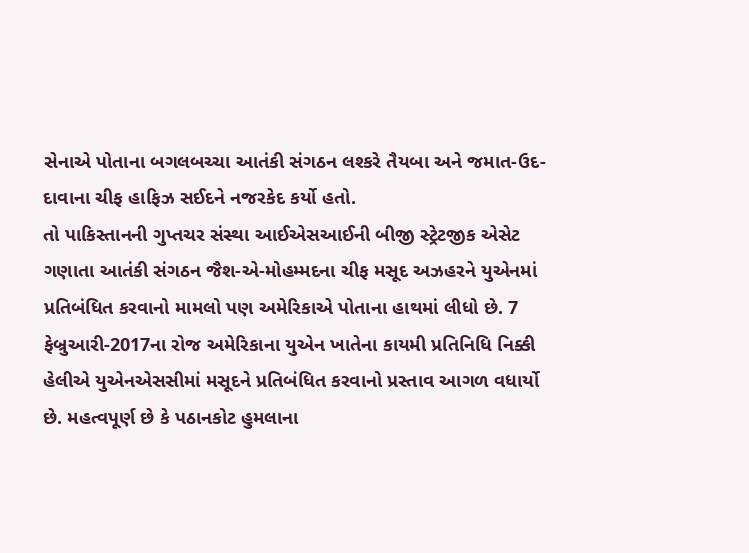સેનાએ પોતાના બગલબચ્ચા આતંકી સંગઠન લશ્કરે તૈયબા અને જમાત-ઉદ-દાવાના ચીફ હાફિઝ સઈદને નજરકેદ કર્યો હતો.
તો પાકિસ્તાનની ગુપ્તચર સંસ્થા આઈએસઆઈની બીજી સ્ટ્રેટજીક એસેટ ગણાતા આતંકી સંગઠન જૈશ-એ-મોહમ્મદના ચીફ મસૂદ અઝહરને યુએનમાં પ્રતિબંધિત કરવાનો મામલો પણ અમેરિકાએ પોતાના હાથમાં લીધો છે. 7 ફેબ્રુઆરી-2017ના રોજ અમેરિકાના યુએન ખાતેના કાયમી પ્રતિનિધિ નિક્કી હેલીએ યુએનએસસીમાં મસૂદને પ્રતિબંધિત કરવાનો પ્રસ્તાવ આગળ વધાર્યો છે. મહત્વપૂર્ણ છે કે પઠાનકોટ હુમલાના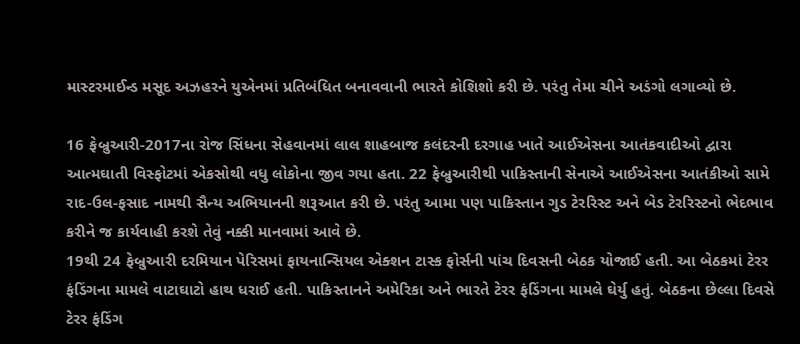માસ્ટરમાઈન્ડ મસૂદ અઝહરને યુએનમાં પ્રતિબંધિત બનાવવાની ભારતે કોશિશો કરી છે. પરંતુ તેમા ચીને અડંગો લગાવ્યો છે.

16 ફેબ્રુઆરી-2017ના રોજ સિંધના સેહવાનમાં લાલ શાહબાજ કલંદરની દરગાહ ખાતે આઈએસના આતંકવાદીઓ દ્વારા આત્મઘાતી વિસ્ફોટમાં એકસોથી વધુ લોકોના જીવ ગયા હતા. 22 ફેબ્રુઆરીથી પાકિસ્તાની સેનાએ આઈએસના આતંકીઓ સામે રાદ-ઉલ-ફસાદ નામથી સૈન્ય અભિયાનની શરૂઆત કરી છે. પરંતુ આમા પણ પાકિસ્તાન ગુડ ટેરરિસ્ટ અને બેડ ટેરરિસ્ટનો ભેદભાવ કરીને જ કાર્યવાહી કરશે તેવું નક્કી માનવામાં આવે છે.
19થી 24 ફેબ્રુઆરી દરમિયાન પેરિસમાં ફાયનાન્સિયલ એક્શન ટાસ્ક ફોર્સની પાંચ દિવસની બેઠક યોજાઈ હતી. આ બેઠકમાં ટેરર ફંડિંગના મામલે વાટાઘાટો હાથ ધરાઈ હતી. પાકિસ્તાનને અમેરિકા અને ભારતે ટેરર ફંડિંગના મામલે ઘેર્યુ હતું. બેઠકના છેલ્લા દિવસે ટેરર ફંડિંગ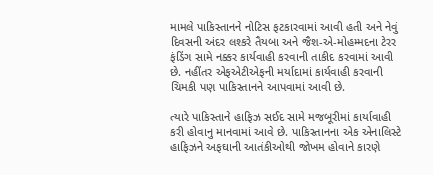મામલે પાકિસ્તાનને નોટિસ ફટકારવામાં આવી હતી અને નેવું દિવસની અંદર લશ્કરે તૈયબા અને જૈશ-એ-મોહમ્મદના ટેરર ફંડિંગ સામે નક્કર કાર્યવાહી કરવાની તાકીદ કરવામાં આવી છે. નહીંતર એફએટીએફની મર્યાદામાં કાર્યવાહી કરવાની ચિમકી પણ પાકિસ્તાનને આપવામાં આવી છે.

ત્યારે પાકિસ્તાને હાફિઝ સઈદ સામે મજબૂરીમાં કાર્યાવાહી કરી હોવાનુ માનવામાં આવે છે. પાકિસ્તાનના એક એનાલિસ્ટે હાફિઝને અફઘાની આતંકીઓથી જોખમ હોવાને કારણે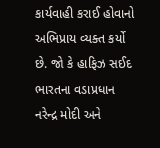કાર્યવાહી કરાઈ હોવાનો અભિપ્રાય વ્યક્ત કર્યો છે. જો કે હાફિઝ સઈદ ભારતના વડાપ્રધાન નરેન્દ્ર મોદી અને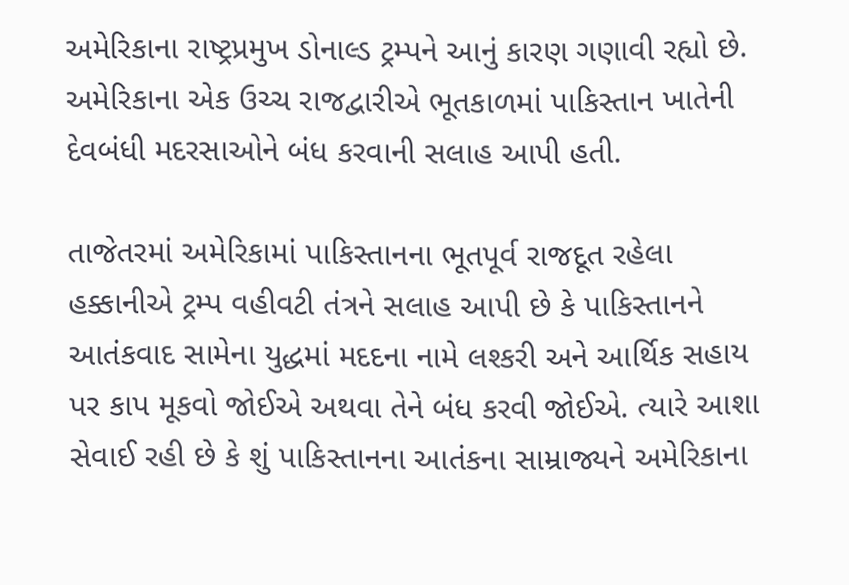અમેરિકાના રાષ્ટ્રપ્રમુખ ડોનાલ્ડ ટ્રમ્પને આનું કારણ ગણાવી રહ્યો છે. અમેરિકાના એક ઉચ્ચ રાજદ્વારીએ ભૂતકાળમાં પાકિસ્તાન ખાતેની દેવબંધી મદરસાઓને બંધ કરવાની સલાહ આપી હતી.

તાજેતરમાં અમેરિકામાં પાકિસ્તાનના ભૂતપૂર્વ રાજદૂત રહેલા હક્કાનીએ ટ્રમ્પ વહીવટી તંત્રને સલાહ આપી છે કે પાકિસ્તાનને આતંકવાદ સામેના યુદ્ધમાં મદદના નામે લશ્કરી અને આર્થિક સહાય પર કાપ મૂકવો જોઈએ અથવા તેને બંધ કરવી જોઈએ. ત્યારે આશા સેવાઈ રહી છે કે શું પાકિસ્તાનના આતંકના સામ્રાજ્યને અમેરિકાના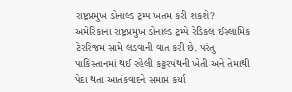રાષ્ટ્રપ્રમુખ ડોનાલ્ડ ટ્રમ્પ ખતમ કરી શકશે?  અમેરિકાના રાષ્ટ્રપ્રમુખ ડોનાલ્ડ ટ્રમ્પે રેડિકલ ઈસ્લામિક ટેરરિજમ સામે લડવાની વાત કરી છે. પરંતુ પાકિસ્તાનમાં થઈ રહેલી કટ્ટરપંથની ખેતી અને તેમાથી પેદા થતા આતંકવાદને સમાપ્ત કર્યા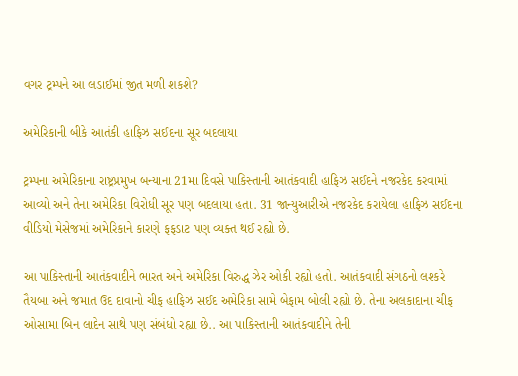વગર ટ્રમ્પને આ લડાઈમાં જીત મળી શકશે?

અમેરિકાની બીકે આતંકી હાફિઝ સઈદના સૂર બદલાયા

ટ્રમ્પના અમેરિકાના રાષ્ટ્રપ્રમુખ બન્યાના 21મા દિવસે પાકિસ્તાની આતંકવાદી હાફિઝ સઈદને નજરકેદ કરવામાં આવ્યો અને તેના અમેરિકા વિરોધી સૂર પણ બદલાયા હતા. 31 જાન્યુઆરીએ નજરકેદ કરાયેલા હાફિઝ સઈદના વીડિયો મેસેજમાં અમેરિકાને કારણે ફફડાટ પણ વ્યક્ત થઈ રહ્યો છે.

આ પાકિસ્તાની આતંકવાદીને ભારત અને અમેરિકા વિરુદ્ધ ઝેર ઓકી રહ્યો હતો. આતંકવાદી સંગઠનો લશ્કરે તૈયબા અને જમાત ઉદ દાવાનો ચીફ હાફિઝ સઈદ અમેરિકા સામે બેફામ બોલી રહ્યો છે. તેના અલકાદાના ચીફ ઓસામા બિન લાદેન સાથે પણ સંબંધો રહ્યા છે.. આ પાકિસ્તાની આતંકવાદીને તેની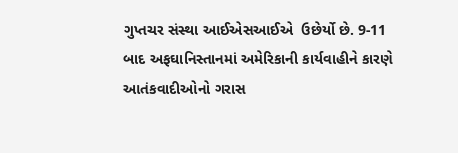ગુપ્તચર સંસ્થા આઈએસઆઈએ  ઉછેર્યો છે. 9-11 બાદ અફઘાનિસ્તાનમાં અમેરિકાની કાર્યવાહીને કારણે આતંકવાદીઓનો ગરાસ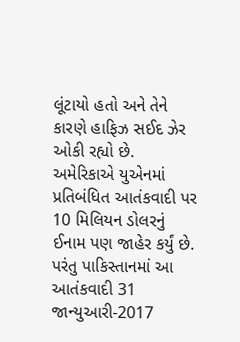લૂંટાયો હતો અને તેને કારણે હાફિઝ સઈદ ઝેર ઓકી રહ્યો છે. અમેરિકાએ યુએનમાં પ્રતિબંધિત આતંકવાદી પર 10 મિલિયન ડોલરનું ઈનામ પણ જાહેર કર્યું છે. પરંતુ પાકિસ્તાનમાં આ આતંકવાદી 31 જાન્યુઆરી-2017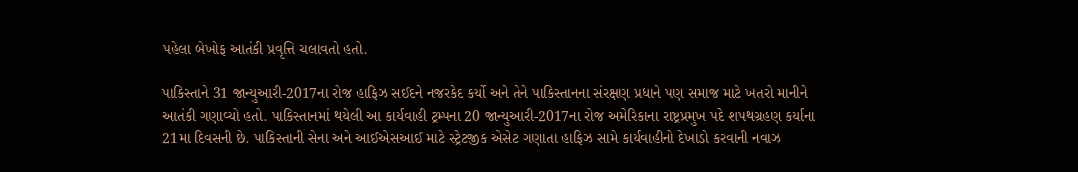પહેલા બેખોફ આતંકી પ્રવૃત્તિ ચલાવતો હતો.

પાકિસ્તાને 31 જાન્યુઆરી-2017ના રોજ હાફિઝ સઈદને નજરકેદ કર્યો અને તેને પાકિસ્તાનના સંરક્ષણ પ્રધાને પણ સમાજ માટે ખતરો માનીને આતંકી ગણાવ્યો હતો. પાકિસ્તાનમાં થયેલી આ કાર્યવાહી ટ્રમ્પના 20 જાન્યુઆરી-2017ના રોજ અમેરિકાના રાષ્ટ્રપ્રમુખ પદે શપથગ્રહણ કર્યાના 21મા દિવસની છે. પાકિસ્તાની સેના અને આઈએસઆઈ માટે સ્ટ્રેટજીક એસેટ ગણાતા હાફિઝ સામે કાર્યવાહીનો દેખાડો કરવાની નવાઝ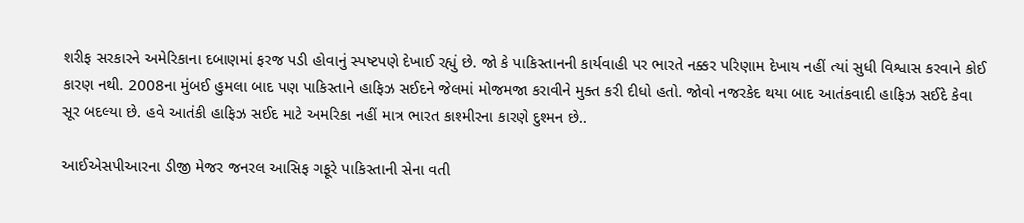શરીફ સરકારને અમેરિકાના દબાણમાં ફરજ પડી હોવાનું સ્પષ્ટપણે દેખાઈ રહ્યું છે. જો કે પાકિસ્તાનની કાર્યવાહી પર ભારતે નક્કર પરિણામ દેખાય નહીં ત્યાં સુધી વિશ્વાસ કરવાને કોઈ કારણ નથી. 2008ના મુંબઈ હુમલા બાદ પણ પાકિસ્તાને હાફિઝ સઈદને જેલમાં મોજમજા કરાવીને મુક્ત કરી દીધો હતો. જોવો નજરકેદ થયા બાદ આતંકવાદી હાફિઝ સઈદે કેવા સૂર બદલ્યા છે. હવે આતંકી હાફિઝ સઈદ માટે અમરિકા નહીં માત્ર ભારત કાશ્મીરના કારણે દુશ્મન છે..

આઈએસપીઆરના ડીજી મેજર જનરલ આસિફ ગફૂરે પાકિસ્તાની સેના વતી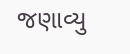જણાવ્યુ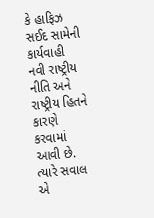કે હાફિઝ સઈદ સામેની કાર્યવાહી નવી રાષ્ટ્રીય નીતિ અને રાષ્ટ્રીય હિતને કારણે કરવામાં આવી છે. ત્યારે સવાલ એ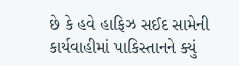છે કે હવે હાફિઝ સઈદ સામેની કાર્યવાહીમાં પાકિસ્તાનને ક્યું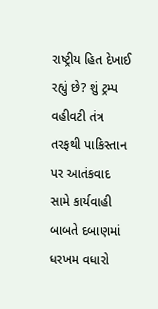રાષ્ટ્રીય હિત દેખાઈ રહ્યું છે? શું ટ્રમ્પ વહીવટી તંત્ર તરફથી પાકિસ્તાન પર આતંકવાદ સામે કાર્યવાહી બાબતે દબાણમાં ધરખમ વધારો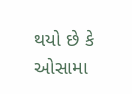થયો છે કે ઓસામા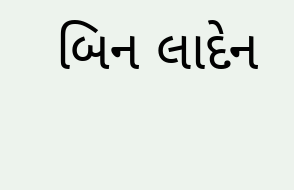બિન લાદેન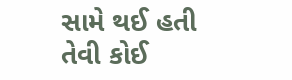સામે થઈ હતી તેવી કોઈ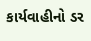કાર્યવાહીનો ડર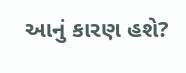આનું કારણ હશે?